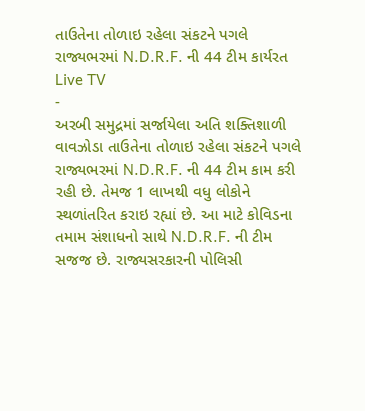તાઉતેના તોળાઇ રહેલા સંકટને પગલે રાજ્યભરમાં N.D.R.F. ની 44 ટીમ કાર્યરત
Live TV
-
અરબી સમુદ્રમાં સર્જાયેલા અતિ શક્તિશાળી વાવઝોડા તાઉતેના તોળાઇ રહેલા સંકટને પગલે રાજ્યભરમાં N.D.R.F. ની 44 ટીમ કામ કરી રહી છે. તેમજ 1 લાખથી વધુ લોકોને સ્થળાંતરિત કરાઇ રહ્યાં છે. આ માટે કોવિડના તમામ સંશાધનો સાથે N.D.R.F. ની ટીમ સજજ છે. રાજ્યસરકારની પોલિસી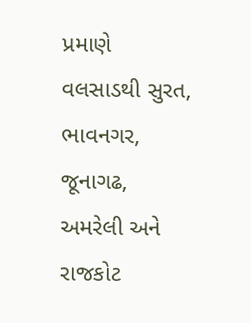પ્રમાણે વલસાડથી સુરત, ભાવનગર, જૂનાગઢ, અમરેલી અને રાજકોટ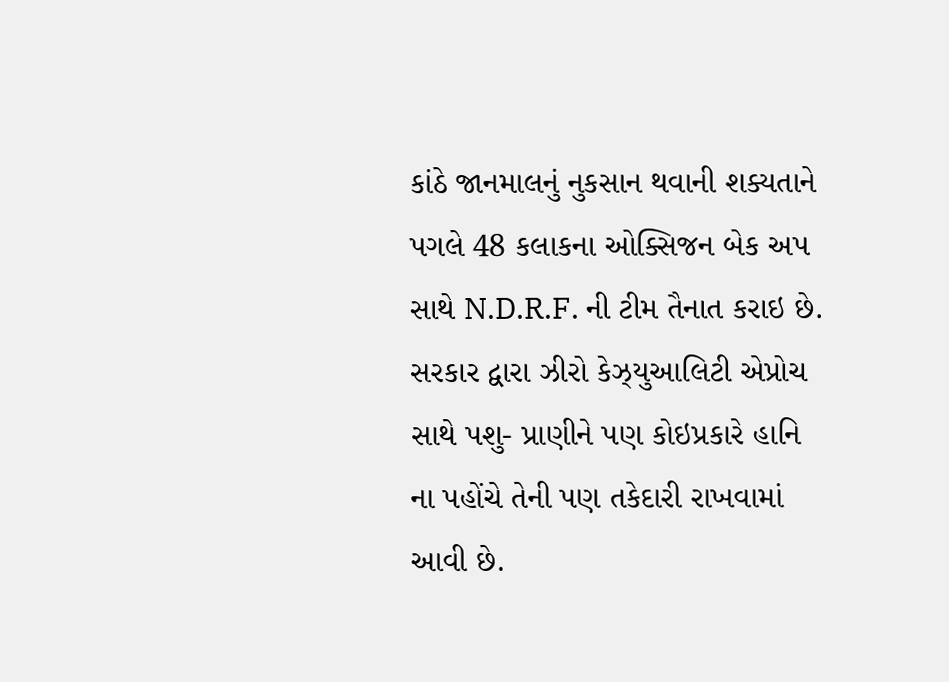કાંઠે જાનમાલનું નુકસાન થવાની શક્યતાને પગલે 48 કલાકના ઓક્સિજન બેક અપ સાથે N.D.R.F. ની ટીમ તૈનાત કરાઇ છે. સરકાર દ્વારા ઝીરો કેઝ્યુઆલિટી એપ્રોચ સાથે પશુ- પ્રાણીને પણ કોઇપ્રકારે હાનિ ના પહોંચે તેની પણ તકેદારી રાખવામાં આવી છે.